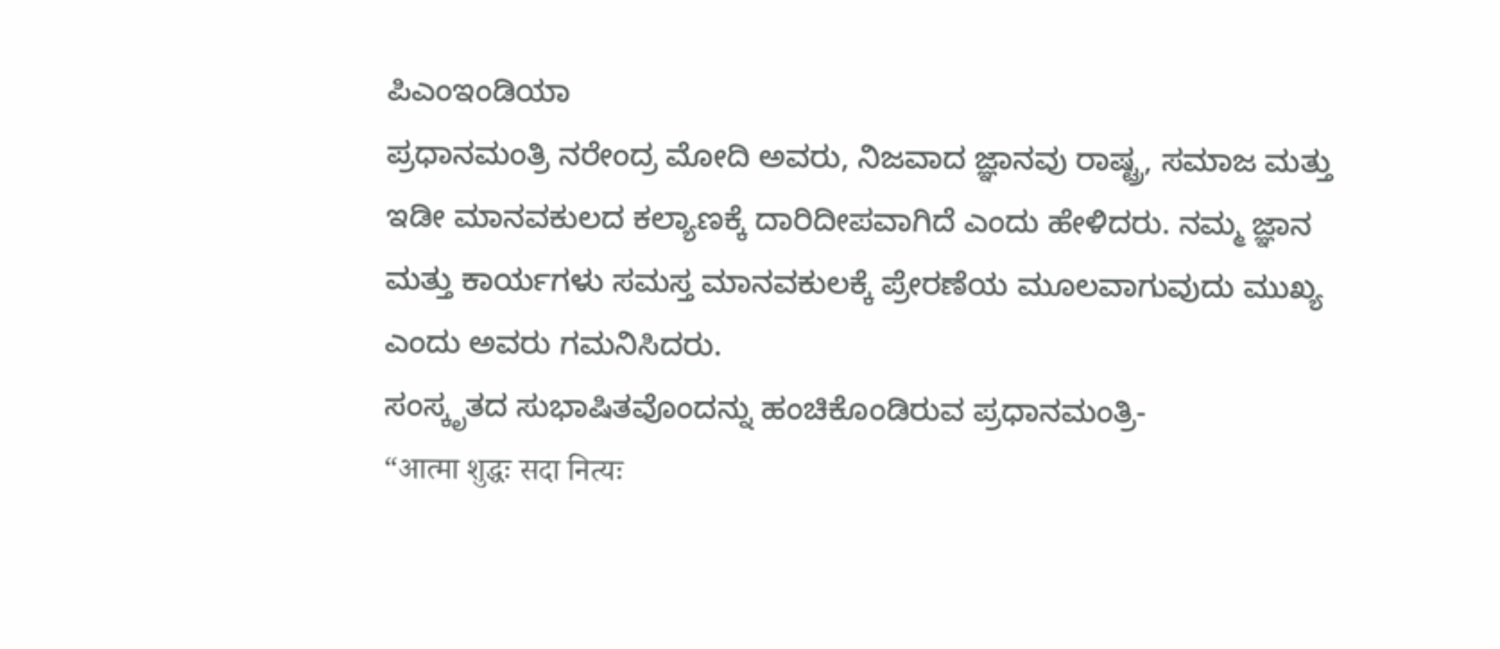ಪಿಎಂಇಂಡಿಯಾ
ಪ್ರಧಾನಮಂತ್ರಿ ನರೇಂದ್ರ ಮೋದಿ ಅವರು, ನಿಜವಾದ ಜ್ಞಾನವು ರಾಷ್ಟ್ರ, ಸಮಾಜ ಮತ್ತು ಇಡೀ ಮಾನವಕುಲದ ಕಲ್ಯಾಣಕ್ಕೆ ದಾರಿದೀಪವಾಗಿದೆ ಎಂದು ಹೇಳಿದರು. ನಮ್ಮ ಜ್ಞಾನ ಮತ್ತು ಕಾರ್ಯಗಳು ಸಮಸ್ತ ಮಾನವಕುಲಕ್ಕೆ ಪ್ರೇರಣೆಯ ಮೂಲವಾಗುವುದು ಮುಖ್ಯ ಎಂದು ಅವರು ಗಮನಿಸಿದರು.
ಸಂಸ್ಕೃತದ ಸುಭಾಷಿತವೊಂದನ್ನು ಹಂಚಿಕೊಂಡಿರುವ ಪ್ರಧಾನಮಂತ್ರಿ-
“आत्मा शुद्धः सदा नित्यः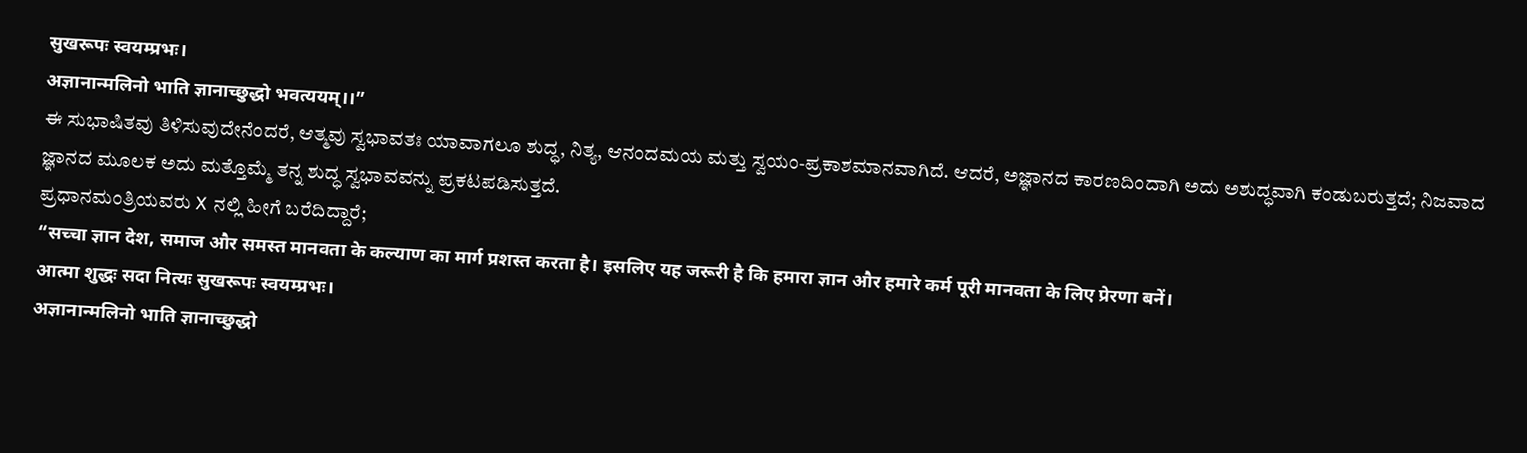सुखरूपः स्वयम्प्रभः।
अज्ञानान्मलिनो भाति ज्ञानाच्छुद्धो भवत्ययम्।।”
ಈ ಸುಭಾಷಿತವು ತಿಳಿಸುವುದೇನೆಂದರೆ, ಆತ್ಮವು ಸ್ವಭಾವತಃ ಯಾವಾಗಲೂ ಶುದ್ಧ, ನಿತ್ಯ, ಆನಂದಮಯ ಮತ್ತು ಸ್ವಯಂ-ಪ್ರಕಾಶಮಾನವಾಗಿದೆ. ಆದರೆ, ಅಜ್ಞಾನದ ಕಾರಣದಿಂದಾಗಿ ಅದು ಅಶುದ್ಧವಾಗಿ ಕಂಡುಬರುತ್ತದೆ; ನಿಜವಾದ ಜ್ಞಾನದ ಮೂಲಕ ಅದು ಮತ್ತೊಮ್ಮೆ ತನ್ನ ಶುದ್ಧ ಸ್ವಭಾವವನ್ನು ಪ್ರಕಟಪಡಿಸುತ್ತದೆ.
ಪ್ರಧಾನಮಂತ್ರಿಯವರು X ನಲ್ಲಿ ಹೀಗೆ ಬರೆದಿದ್ದಾರೆ;
“सच्चा ज्ञान देश, समाज और समस्त मानवता के कल्याण का मार्ग प्रशस्त करता है। इसलिए यह जरूरी है कि हमारा ज्ञान और हमारे कर्म पूरी मानवता के लिए प्रेरणा बनें।
आत्मा शुद्धः सदा नित्यः सुखरूपः स्वयम्प्रभः।
अज्ञानान्मलिनो भाति ज्ञानाच्छुद्धो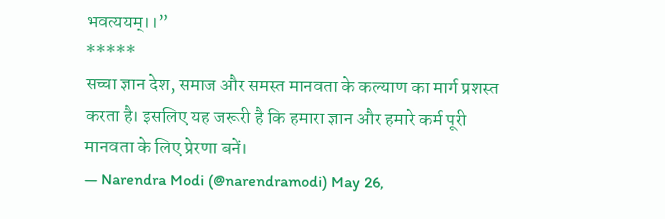भवत्ययम्।।”
*****
सच्चा ज्ञान देश, समाज और समस्त मानवता के कल्याण का मार्ग प्रशस्त करता है। इसलिए यह जरूरी है कि हमारा ज्ञान और हमारे कर्म पूरी मानवता के लिए प्रेरणा बनें।
— Narendra Modi (@narendramodi) May 26,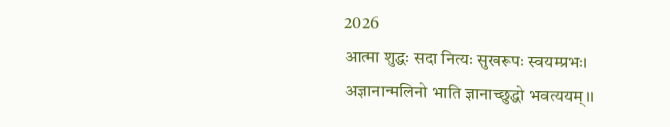2026
आत्मा शुद्धः सदा नित्यः सुखरूपः स्वयम्प्रभः।
अज्ञानान्मलिनो भाति ज्ञानाच्छुद्धो भवत्ययम्।।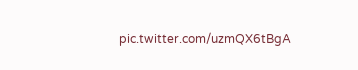pic.twitter.com/uzmQX6tBgA